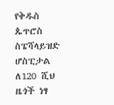የቅዱስ ጴጥሮስ ስፔሻላይዝድ ሆስፒታል ለ120 ሺህ ዜጎች ነፃ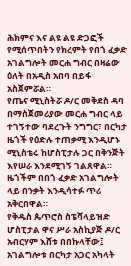ሕክምና እና ልዩ ልዩ ድጋፎች የሚሰጥበትን የክረምት የበጎ ፈቃድ አገልግሎት መርሐ ግብር በዛሬው ዕለት በአዲስ አበባ በይፋ አስጀምሯል።
የጤና ሚኒስትሯ ዶ/ር መቅደስ ዳባ በማስጀመሪያው መርሐ ግብር ላይ ተገኝተው ባደረጉት ንግግር፣ በርካታ ዜጎች የዕድሉ ተጠቃሚ እንዲሆኑ ሚኒስቴሩ ከሆስፒታሉ ጋር በቅንጅት እየሠራ እንደሚገኝ ገልጸዋል።
ዜጎችም በበጎ ፈቃድ አገልግሎት ላይ በንቃት እንዲሳተፉ ጥሪ አቅርበዋል።
የቅዱስ ጴጥሮስ ስፔሻላይዝድ ሆስፒታል ዋና ሥራ አስኪያጅ ዶ/ር አብርሃም እሸቱ በበኩላቸው፤ አገልግሎቱ በርካታ አጋር አካላት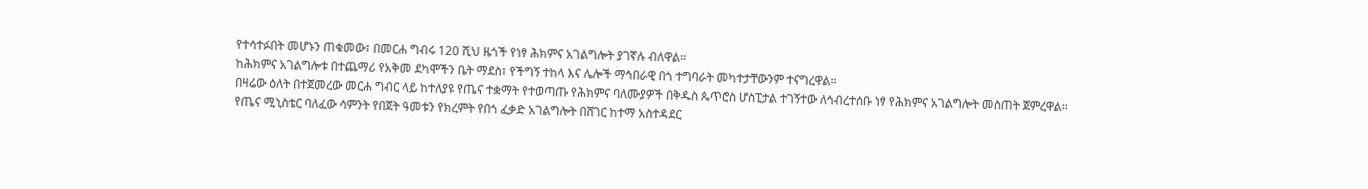የተሳተፉበት መሆኑን ጠቁመው፣ በመርሐ ግብሩ 120 ሺህ ዜጎች የነፃ ሕክምና አገልግሎት ያገኛሉ ብለዋል።
ከሕክምና አገልግሎቱ በተጨማሪ የአቅመ ደካሞችን ቤት ማደስ፣ የችግኝ ተከላ እና ሌሎች ማኅበራዊ በጎ ተግባራት መካተታቸውንም ተናግረዋል።
በዛሬው ዕለት በተጀመረው መርሐ ግብር ላይ ከተለያዩ የጤና ተቋማት የተወጣጡ የሕክምና ባለሙያዎች በቅዱስ ጴጥሮስ ሆስፒታል ተገኝተው ለኅብረተሰቡ ነፃ የሕክምና አገልግሎት መስጠት ጀምረዋል።
የጤና ሚኒስቴር ባለፈው ሳምንት የበጀት ዓመቱን የክረምት የበጎ ፈቃድ አገልግሎት በሸገር ከተማ አስተዳደር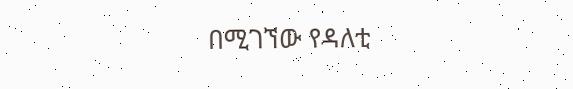በሚገኘው የዳለቲ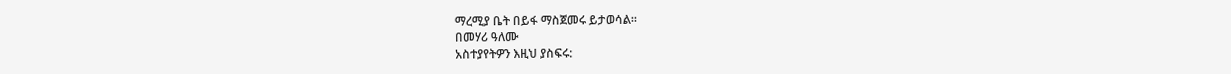ማረሚያ ቤት በይፋ ማስጀመሩ ይታወሳል።
በመሃሪ ዓለሙ
አስተያየትዎን እዚህ ያስፍሩ: